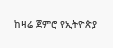ከዛሬ ጀምሮ የኢትዮጵያ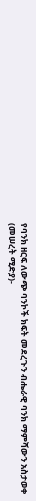የባንክ ዘርፍ ለውጭ ባንኮች ክፍት መደረጉን ብሔራዊ ባንክ ማምሻውን አስታወቀ
(መሠረት ሚድያ)-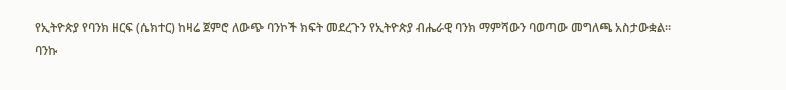የኢትዮጵያ የባንክ ዘርፍ (ሴክተር) ከዛሬ ጀምሮ ለውጭ ባንኮች ክፍት መደረጉን የኢትዮጵያ ብሔራዊ ባንክ ማምሻውን ባወጣው መግለጫ አስታውቋል።
ባንኩ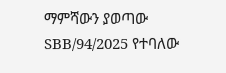ማምሻውን ያወጣው SBB/94/2025 የተባለው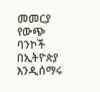መመርያ የውጭ ባንኮች በኢትዮጵያ እንዲሰማሩ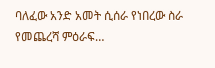ባለፈው አንድ አመት ሲሰራ የነበረው ስራ የመጨረሻ ምዕራፍ…